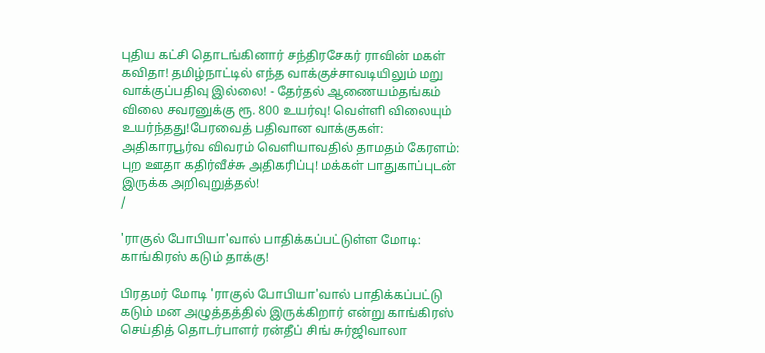புதிய கட்சி தொடங்கினார் சந்திரசேகர் ராவின் மகள் கவிதா! தமிழ்நாட்டில் எந்த வாக்குச்சாவடியிலும் மறு வாக்குப்பதிவு இல்லை! - தேர்தல் ஆணையம்தங்கம் விலை சவரனுக்கு ரூ. 800 உயர்வு! வெள்ளி விலையும் உயர்ந்தது!பேரவைத் பதிவான வாக்குகள்: அதிகாரபூர்வ விவரம் வெளியாவதில் தாமதம் கேரளம்: புற ஊதா கதிர்வீச்சு அதிகரிப்பு! மக்கள் பாதுகாப்புடன் இருக்க அறிவுறுத்தல்!
/

'ராகுல் போபியா'வால் பாதிக்கப்பட்டுள்ள மோடி: காங்கிரஸ் கடும் தாக்கு!

பிரதமர் மோடி 'ராகுல் போபியா'வால் பாதிக்கப்பட்டு கடும் மன அழுத்தத்தில் இருக்கிறார் என்று காங்கிரஸ் செய்தித் தொடர்பாளர் ரன்தீப் சிங் சுர்ஜிவாலா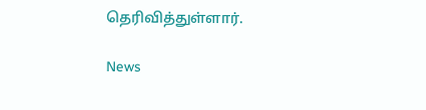தெரிவித்துள்ளார்.

News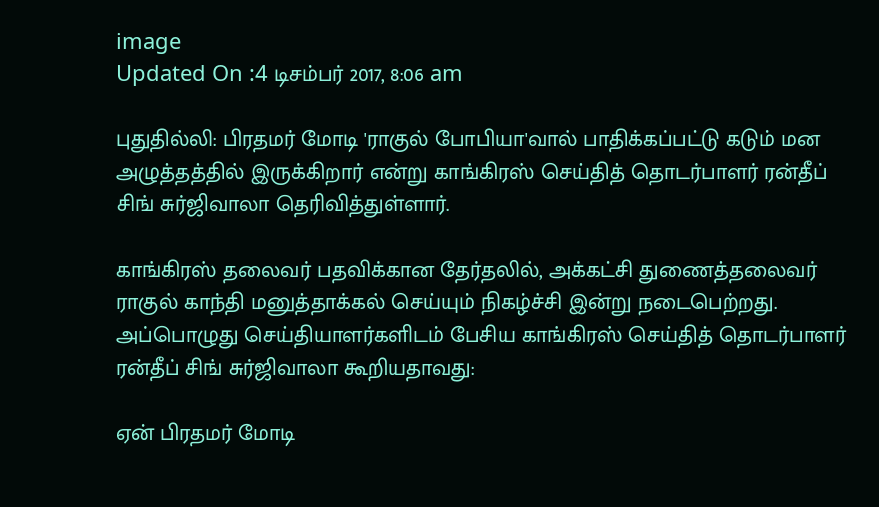image
Updated On :4 டிசம்பர் 2017, 8:06 am

புதுதில்லி: பிரதமர் மோடி 'ராகுல் போபியா'வால் பாதிக்கப்பட்டு கடும் மன அழுத்தத்தில் இருக்கிறார் என்று காங்கிரஸ் செய்தித் தொடர்பாளர் ரன்தீப் சிங் சுர்ஜிவாலா தெரிவித்துள்ளார்.

காங்கிரஸ் தலைவர் பதவிக்கான தேர்தலில், அக்கட்சி துணைத்தலைவர் ராகுல் காந்தி மனுத்தாக்கல் செய்யும் நிகழ்ச்சி இன்று நடைபெற்றது. அப்பொழுது செய்தியாளர்களிடம் பேசிய காங்கிரஸ் செய்தித் தொடர்பாளர் ரன்தீப் சிங் சுர்ஜிவாலா கூறியதாவது:

ஏன் பிரதமர் மோடி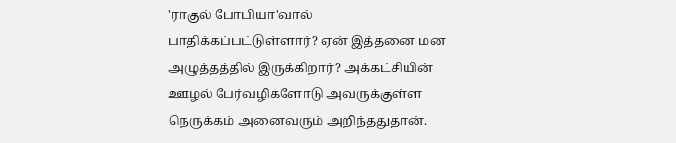'ராகுல் போபியா'வால் பாதிக்கப்பட்டுள்ளார்? ஏன் இத்தனை மன அழுத்தத்தில் இருக்கிறார்? அக்கட்சியின் ஊழல் பேர்வழிகளோடு அவருக்குள்ள நெருக்கம் அனைவரும் அறிந்ததுதான்.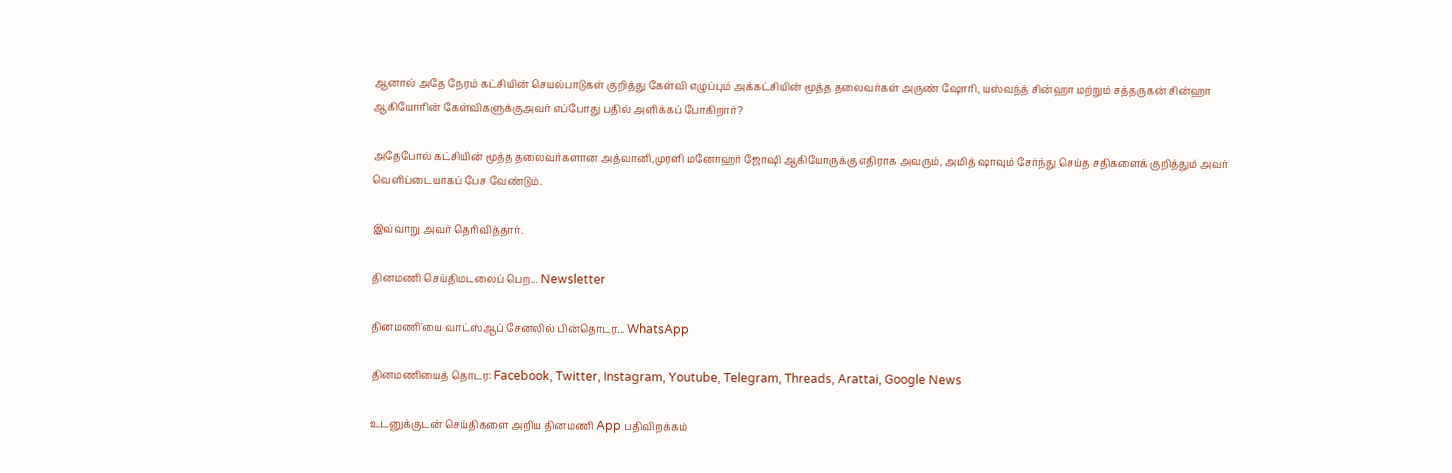ஆனால் அதே நேரம் கட்சியின் செயல்பாடுகள் குறித்து கேள்வி எழுப்பும் அக்கட்சியின் மூத்த தலைவர்கள் அருண் ஷோரி, யஸ்வந்த் சின்ஹா மற்றும் சத்தருகன் சின்ஹா ஆகியோரின் கேள்விகளுக்குஅவர் எப்போது பதில் அளிக்கப் போகிறார்?

அதேபோல் கட்சியின் மூத்த தலைவர்களான அத்வானி,முரளி மனோஹர் ஜோஷி ஆகியோருக்கு எதிராக அவரும், அமித் ஷாவும் சேர்ந்து செய்த சதிகளைக் குறித்தும் அவர் வெளிப்டையாகப் பேச வேண்டும்.

இவ்வாறு அவர் தெரிவித்தார்.

தினமணி செய்திமடலைப் பெற... Newsletter

தினமணி'யை வாட்ஸ்ஆப் சேனலில் பின்தொடர... WhatsApp

தினமணியைத் தொடர: Facebook, Twitter, Instagram, Youtube, Telegram, Threads, Arattai, Google News

உடனுக்குடன் செய்திகளை அறிய தினமணி App பதிவிறக்கம்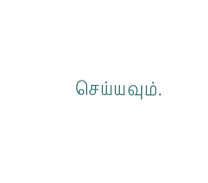செய்யவும்.